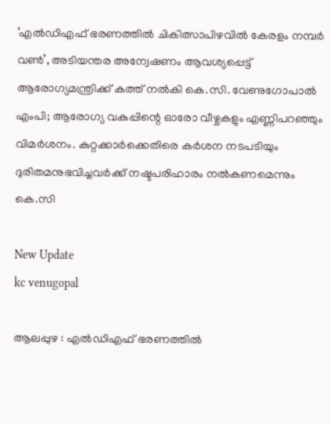‘എൽഡിഎഫ് ഭരണത്തിൽ ചികിത്സാപിഴവിൽ കേരളം നമ്പർ വൺ’, അടിയന്തര അന്വേഷണം ആവശ്യപ്പെട്ട് ആരോഗ്യമന്ത്രിക്ക് കത്ത് നൽകി കെ.സി. വേണുഗോപാൽ എംപി; ആരോഗ്യ വകുപ്പിന്റെ ഓരോ വീഴ്ചകളും എണ്ണിപറഞ്ഞും വിമർശനം. കുറ്റക്കാർക്കെതിരെ കർശന നടപടിയും ദുരിതമനുഭവിച്ചവർക്ക് നഷ്ടപരിഹാരം നൽകണമെന്നും കെ.സി

New Update
kc venugopal

ആലപ്പുഴ : എല്‍ഡിഎഫ് ഭരണത്തില്‍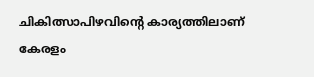ചികിത്സാപിഴവിന്റെ കാര്യത്തിലാണ് കേരളം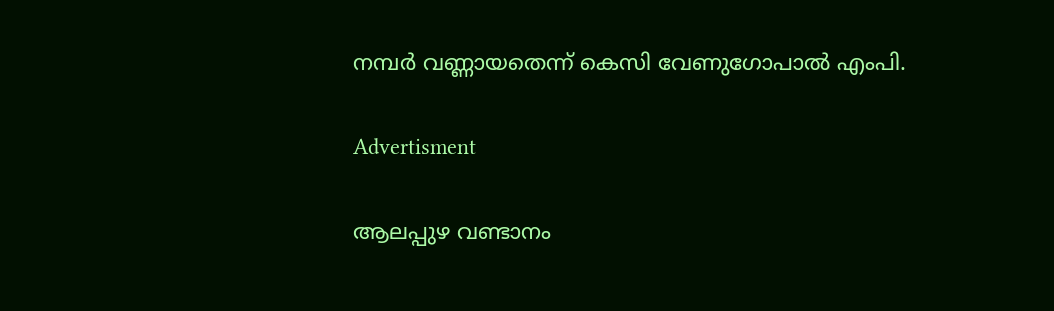നമ്പര്‍ വണ്ണായതെന്ന് കെസി വേണുഗോപാല്‍ എംപി.

Advertisment

ആലപ്പുഴ വണ്ടാനം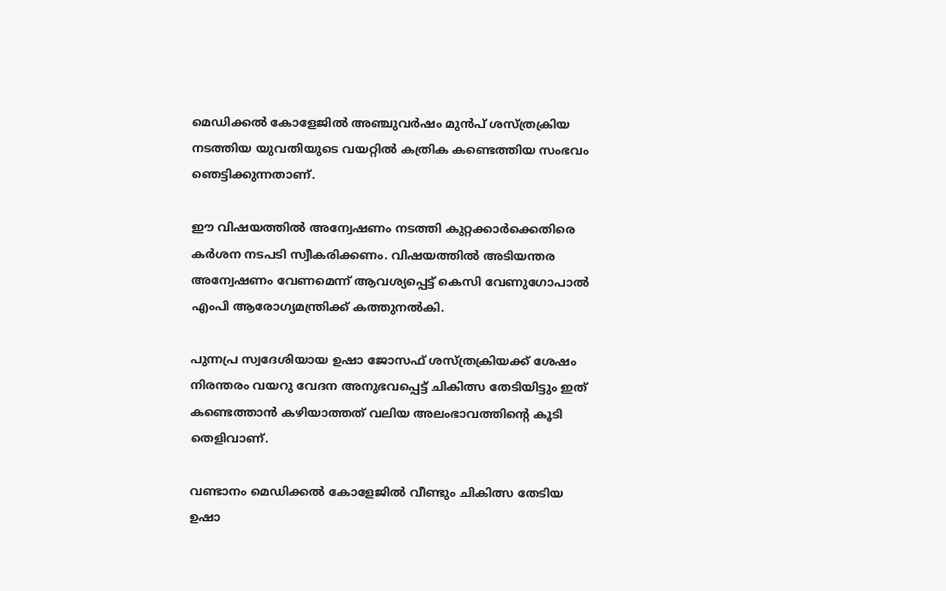മെഡിക്കല്‍ കോളേജില്‍ അഞ്ചുവര്‍ഷം മുന്‍പ് ശസ്ത്രക്രിയ നടത്തിയ യുവതിയുടെ വയറ്റില്‍ കത്രിക കണ്ടെത്തിയ സംഭവം ഞെട്ടിക്കുന്നതാണ്.

ഈ വിഷയത്തില്‍ അന്വേഷണം നടത്തി കുറ്റക്കാര്‍ക്കെതിരെ കര്‍ശന നടപടി സ്വീകരിക്കണം. വിഷയത്തില്‍ അടിയന്തര അന്വേഷണം വേണമെന്ന് ആവശ്യപ്പെട്ട് കെസി വേണുഗോപാല്‍ എംപി ആരോഗ്യമന്ത്രിക്ക് കത്തുനല്‍കി.

പുന്നപ്ര സ്വദേശിയായ ഉഷാ ജോസഫ് ശസ്ത്രക്രിയക്ക് ശേഷം നിരന്തരം വയറു വേദന അനുഭവപ്പെട്ട് ചികിത്സ തേടിയിട്ടും ഇത് കണ്ടെത്താന്‍ കഴിയാത്തത് വലിയ അലംഭാവത്തിന്റെ കൂടി തെളിവാണ്.

വണ്ടാനം മെഡിക്കല്‍ കോളേജില്‍ വീണ്ടും ചികിത്സ തേടിയ ഉഷാ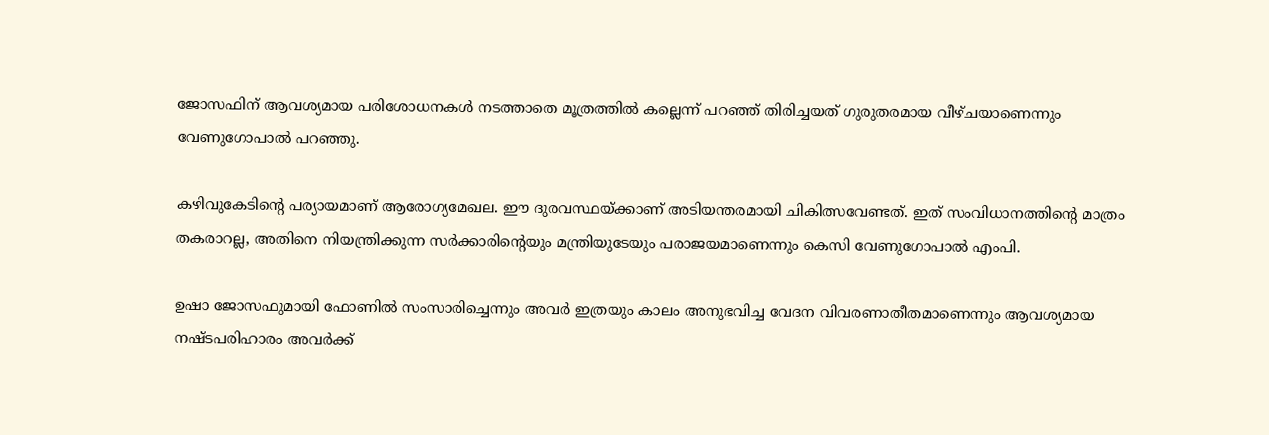ജോസഫിന് ആവശ്യമായ പരിശോധനകള്‍ നടത്താതെ മൂത്രത്തില്‍ കല്ലെന്ന് പറഞ്ഞ് തിരിച്ചയത് ഗുരുതരമായ വീഴ്ചയാണെന്നും വേണുഗോപാല്‍ പറഞ്ഞു.

കഴിവുകേടിന്റെ പര്യായമാണ് ആരോഗ്യമേഖല. ഈ ദുരവസ്ഥയ്ക്കാണ് അടിയന്തരമായി ചികിത്സവേണ്ടത്. ഇത് സംവിധാനത്തിന്റെ മാത്രം തകരാറല്ല, അതിനെ നിയന്ത്രിക്കുന്ന സര്‍ക്കാരിന്റെയും മന്ത്രിയുടേയും പരാജയമാണെന്നും കെസി വേണുഗോപാല്‍ എംപി.

ഉഷാ ജോസഫുമായി ഫോണില്‍ സംസാരിച്ചെന്നും അവര്‍ ഇത്രയും കാലം അനുഭവിച്ച വേദന വിവരണാതീതമാണെന്നും ആവശ്യമായ നഷ്ടപരിഹാരം അവര്‍ക്ക്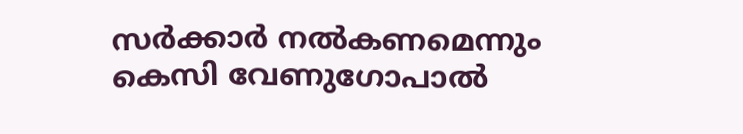സര്‍ക്കാര്‍ നല്‍കണമെന്നും കെസി വേണുഗോപാല്‍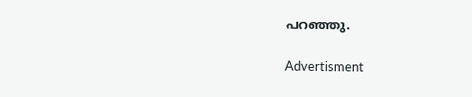പറഞ്ഞു.

Advertisment